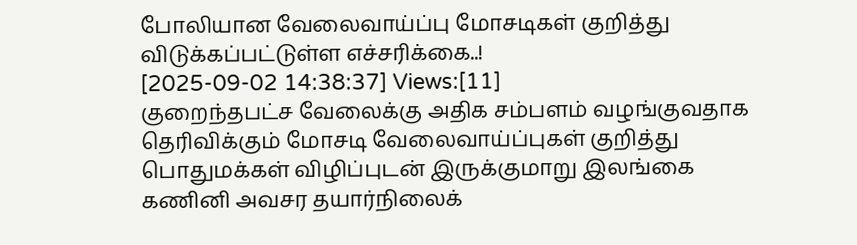போலியான வேலைவாய்ப்பு மோசடிகள் குறித்து விடுக்கப்பட்டுள்ள எச்சரிக்கை..!
[2025-09-02 14:38:37] Views:[11]
குறைந்தபட்ச வேலைக்கு அதிக சம்பளம் வழங்குவதாக தெரிவிக்கும் மோசடி வேலைவாய்ப்புகள் குறித்து பொதுமக்கள் விழிப்புடன் இருக்குமாறு இலங்கை கணினி அவசர தயார்நிலைக்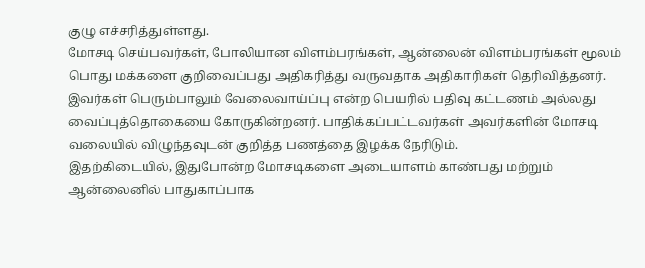குழு எச்சரித்துள்ளது.
மோசடி செய்பவர்கள், போலியான விளம்பரங்கள், ஆன்லைன் விளம்பரங்கள் மூலம் பொது மக்களை குறிவைப்பது அதிகரித்து வருவதாக அதிகாரிகள் தெரிவித்தனர்.
இவர்கள் பெரும்பாலும் வேலைவாய்ப்பு என்ற பெயரில் பதிவு கட்டணம் அல்லது வைப்புத்தொகையை கோருகின்றனர். பாதிக்கப்பட்டவர்கள் அவர்களின் மோசடி வலையில் விழுந்தவுடன் குறித்த பணத்தை இழக்க நேரிடும்.
இதற்கிடையில், இதுபோன்ற மோசடிகளை அடையாளம் காண்பது மற்றும் ஆன்லைனில் பாதுகாப்பாக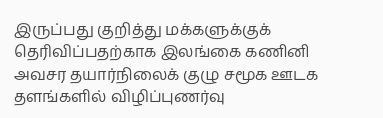இருப்பது குறித்து மக்களுக்குக் தெரிவிப்பதற்காக இலங்கை கணினி அவசர தயார்நிலைக் குழு சமூக ஊடக தளங்களில் விழிப்புணர்வு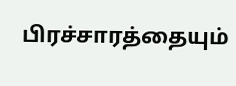பிரச்சாரத்தையும்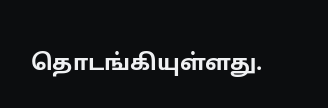தொடங்கியுள்ளது.